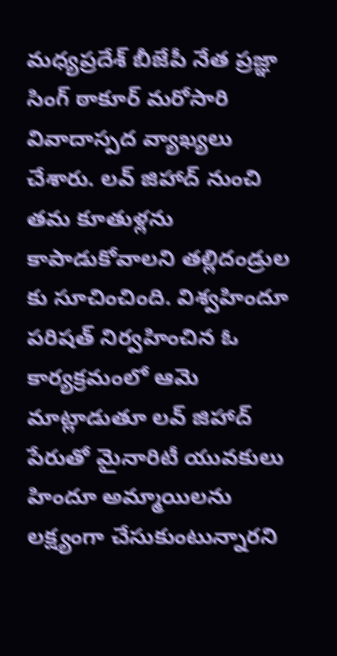మధ్యప్రదేశ్ బీజేపీ నేత ప్రజ్ఞా సింగ్ ఠాకూర్ మరోసారి వివాదాస్పద వ్యాఖ్యలు చేశారు. లవ్ జిహాద్ నుంచి తమ కూతుళ్లను కాపాడుకోవాలని తల్లిదండ్రుల కు సూచించింది. విశ్వహిందూ పరిషత్ నిర్వహించిన ఓ కార్యక్రమంలో ఆమె మాట్లాడుతూ లవ్ జిహాద్ పేరుతో మైనారిటీ యువకులు హిందూ అమ్మాయిలను లక్ష్యంగా చేసుకుంటున్నారని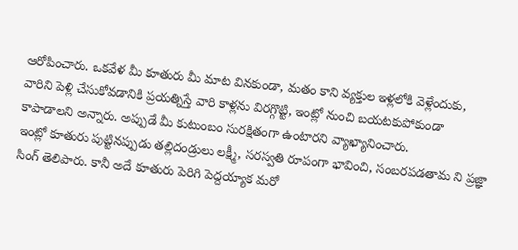ఆరోపించారు. ఒకవేళ మీ కూతురు మీ మాట వినకుండా, మతం కాని వ్యక్తుల ఇళ్లలోకి వెళ్లేందుకు, వారిని పెళ్లి చేసుకోవడానికి ప్రయత్నిస్తే వారి కాళ్లను విరగ్గొట్టి, ఇంట్లో నుంచి బయటకుపోకుండా కాపాడాలని అన్నారు. అప్పుడే మీ కుటుంబం సురక్షితంగా ఉంటారని వ్యాఖ్యానించారు.
ఇంట్లో కూతురు పుట్టినప్పుడు తల్లిదండ్రులు లక్ష్మీ, సరస్వతి రూపంగా భావించి, సంబరపడతామ ని ప్రజ్ఞా సింగ్ తెలిపారు. కానీ అదే కూతురు పెరిగి పెద్దయ్యాక మరో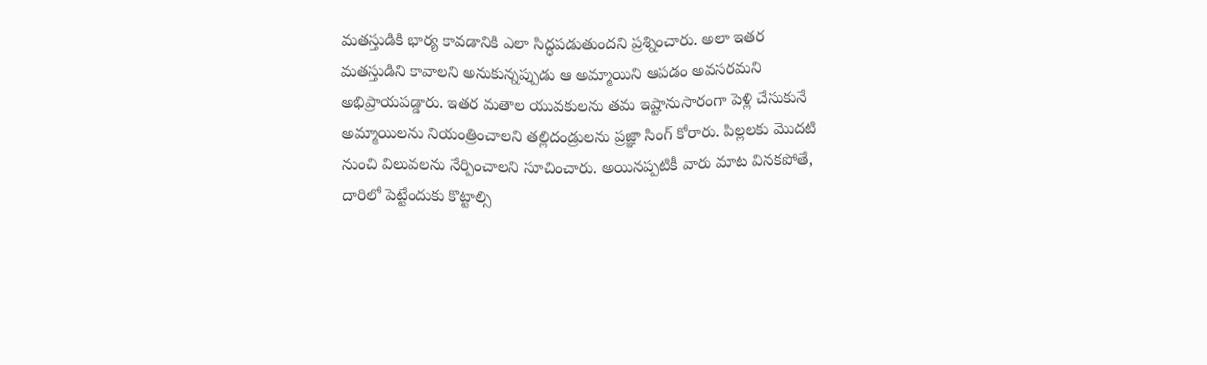మతస్తుడికి భార్య కావడానికి ఎలా సిద్ధపడుతుందని ప్రశ్నించారు. అలా ఇతర మతస్తుడిని కావాలని అనుకున్నప్పుడు ఆ అమ్మాయిని ఆపడం అవసరమని అభిప్రాయపడ్డారు. ఇతర మతాల యువకులను తమ ఇష్టానుసారంగా పెళ్లి చేసుకునే అమ్మాయిలను నియంత్రించాలని తల్లిదండ్రులను ప్రజ్ఞా సింగ్ కోరారు. పిల్లలకు మొదటి నుంచి విలువలను నేర్పించాలని సూచించారు. అయినప్పటికీ వారు మాట వినకపోతే, దారిలో పెట్టేందుకు కొట్టాల్సి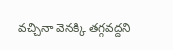వచ్చినా వెనక్కి తగ్గవద్దని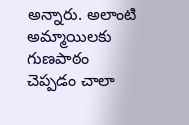అన్నారు. అలాంటి అమ్మాయిలకు గుణపాఠం చెప్పడం చాలా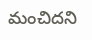మంచిదని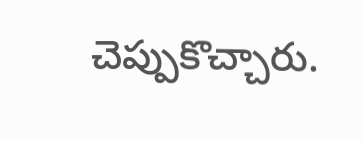చెప్పుకొచ్చారు.